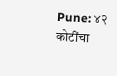Pune: ४२ कोटींचा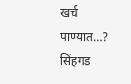खर्च पाण्यात…? सिंहगड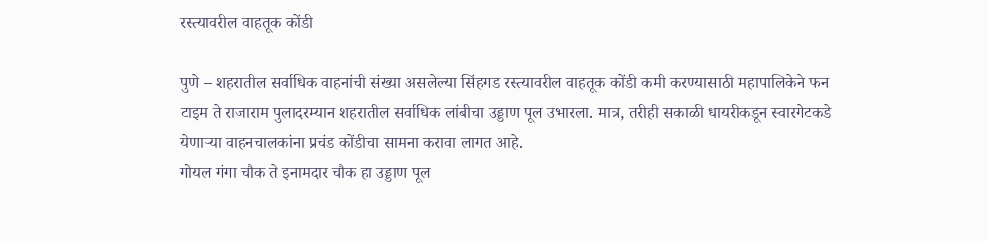रस्त्यावरील वाहतूक कोंडी

पुणे – शहरातील सर्वाधिक वाहनांची संख्या असलेल्या सिंहगड रस्त्यावरील वाहतूक कोंडी कमी करण्यासाठी महापालिकेने फन टाइम ते राजाराम पुलादरम्यान शहरातील सर्वाधिक लांबीचा उड्डाण पूल उभारला. मात्र, तरीही सकाळी धायरीकडून स्वारगेटकडे येणाऱ्या वाहनचालकांना प्रचंड कोंडीचा सामना करावा लागत आहे.
गोयल गंगा चौक ते इनामदार चौक हा उड्डाण पूल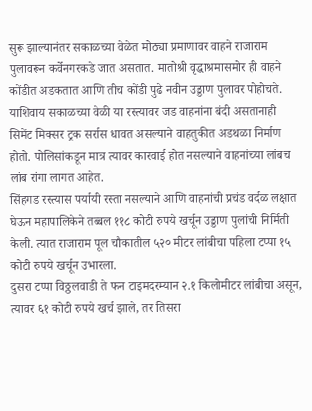सुरू झाल्यानंतर सकाळच्या वेळेत मोठ्या प्रमाणावर वाहने राजाराम पुलावरून कर्वेनगरकडे जात असतात. मातोश्री वृद्धाश्रमासमोर ही वाहने कोंडीत अडकतात आणि तीच कोंडी पुढे नवीन उड्डाण पुलावर पोहोचते.
याशिवाय सकाळच्या वेळी या रस्त्यावर जड वाहनांना बंदी असतानाही सिमेंट मिक्सर ट्रक सर्रास धावत असल्याने वाहतुकीत अडथळा निर्माण होतो. पोलिसांकडून मात्र त्यावर कारवाई होत नसल्याने वाहनांच्या लांबच लांब रांगा लागत आहेत.
सिंहगड रस्त्यास पर्यायी रस्ता नसल्याने आणि वाहनांची प्रचंड वर्दळ लक्षात घेऊन महापालिकेने तब्बल ११८ कोटी रुपये खर्चून उड्डाण पुलांची निर्मिती केली. त्यात राजाराम पूल चौकातील ५२० मीटर लांबीचा पहिला टप्पा १५ कोटी रुपये खर्चून उभारला.
दुसरा टप्पा विठ्ठलवाडी ते फन टाइमदरम्यान २.१ किलोमीटर लांबीचा असून, त्यावर ६१ कोटी रुपये खर्च झाले, तर तिसरा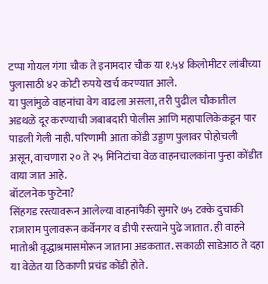टप्पा गोयल गंगा चौक ते इनामदार चौक या १.५४ किलोमीटर लांबीच्या पुलासाठी ४२ कोटी रुपये खर्च करण्यात आले.
या पुलांमुळे वाहनांचा वेग वाढला असला, तरी पुढील चौकातील अडथळे दूर करण्याची जबाबदारी पोलीस आणि महापालिकेकडून पार पाडली गेली नाही. परिणामी आता कोंडी उड्डाण पुलावर पोहोचली असून, वाचणारा २० ते २५ मिनिटांचा वेळ वाहनचालकांना पुन्हा कोंडीत वाया जात आहे.
बॉटलनेक फुटेना?
सिंहगड रस्त्यावरून आलेल्या वाहनांपैकी सुमारे ७५ टक्के दुचाकी राजाराम पुलावरून कर्वेनगर व डीपी रस्त्याने पुढे जातात. ही वाहने मातोश्री वृद्धाश्रमासमोरून जाताना अडकतात. सकाळी साडेआठ ते दहा या वेळेत या ठिकाणी प्रचंड कोंडी होते.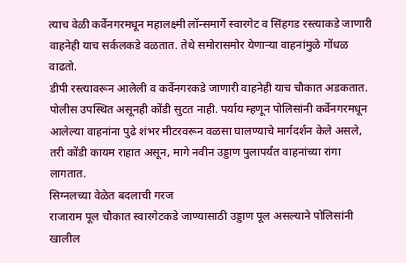त्याच वेळी कर्वेनगरमधून महालक्ष्मी लॉन्समार्गे स्वारगेट व सिंहगड रस्त्याकडे जाणारी वाहनेही याच सर्कलकडे वळतात. तेथे समोरासमोर येणाऱ्या वाहनांमुळे गोंधळ वाढतो.
डीपी रस्त्यावरून आलेली व कर्वेनगरकडे जाणारी वाहनेही याच चौकात अडकतात. पोलीस उपस्थित असूनही कोंडी सुटत नाही. पर्याय म्हणून पोलिसांनी कर्वेनगरमधून आलेल्या वाहनांना पुढे शंभर मीटरवरून वळसा घालण्याचे मार्गदर्शन केले असले, तरी कोंडी कायम राहात असून, मागे नवीन उड्डाण पुलापर्यंत वाहनांच्या रांगा लागतात.
सिग्नलच्या वेळेत बदलाची गरज
राजाराम पूल चौकात स्वारगेटकडे जाण्यासाठी उड्डाण पूल असल्याने पोलिसांनी खालील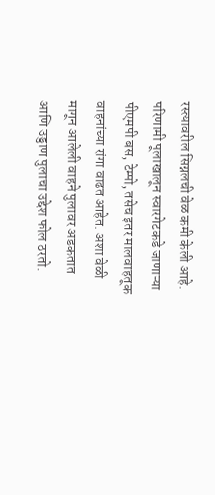रस्त्यावरील सिग्नलची वेळ कमी केली आहे. परिणामी पूलाखालून स्वारगेटकडे जाणाऱ्या पीएमपी बस, टेम्पो, तसेच इतर मालवाहतूक वाहनांच्या रांगा वाढत आहेत. अशा वेळी मागून आलेली वाहने पुलावर अडकतात आणि उड्डाण पुलाचा उद्देश फोल ठरतो.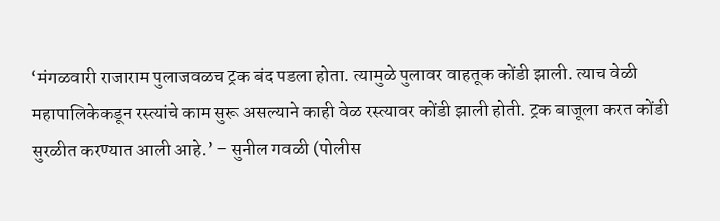‘मंगळवारी राजाराम पुलाजवळच ट्रक बंद पडला होता. त्यामुळे पुलावर वाहतूक कोंडी झाली. त्याच वेळी महापालिकेकडून रस्त्यांचे काम सुरू असल्याने काही वेळ रस्त्यावर कोंडी झाली होती. ट्रक बाजूला करत कोंडी सुरळीत करण्यात आली आहे.’ – सुनील गवळी (पोलीस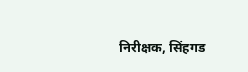निरीक्षक, सिंहगड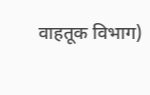वाहतूक विभाग)